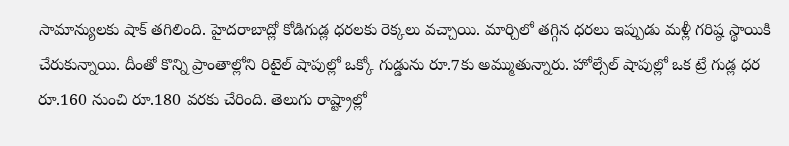సామాన్యులకు షాక్ తగిలింది. హైదరాబాద్లో కోడిగుడ్ల ధరలకు రెక్కలు వచ్చాయి. మార్చిలో తగ్గిన ధరలు ఇప్పుడు మళ్లీ గరిష్ఠ స్థాయికి చేరుకున్నాయి. దీంతో కొన్ని ప్రాంతాల్లోని రిటైల్ షాపుల్లో ఒక్కో గుడ్డును రూ.7కు అమ్ముతున్నారు. హోల్సేల్ షాపుల్లో ఒక ట్రే గుడ్ల ధర రూ.160 నుంచి రూ.180 వరకు చేరింది. తెలుగు రాష్ట్రాల్లో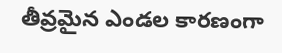తీవ్రమైన ఎండల కారణంగా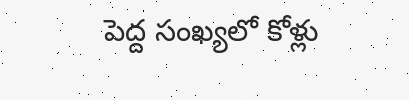పెద్ద సంఖ్యలో కోళ్లు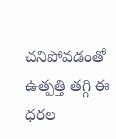చనిపోవడంతో ఉత్పత్తి తగ్గి ఈ ధరల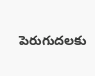పెరుగుదలకు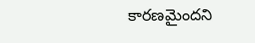కారణమైందని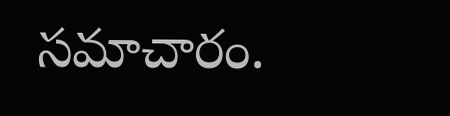సమాచారం.